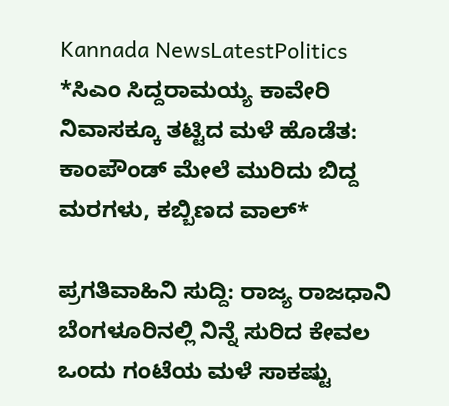Kannada NewsLatestPolitics
*ಸಿಎಂ ಸಿದ್ದರಾಮಯ್ಯ ಕಾವೇರಿ ನಿವಾಸಕ್ಕೂ ತಟ್ಟಿದ ಮಳೆ ಹೊಡೆತ: ಕಾಂಪೌಂಡ್ ಮೇಲೆ ಮುರಿದು ಬಿದ್ದ ಮರಗಳು, ಕಬ್ಬಿಣದ ವಾಲ್*

ಪ್ರಗತಿವಾಹಿನಿ ಸುದ್ದಿ: ರಾಜ್ಯ ರಾಜಧಾನಿ ಬೆಂಗಳೂರಿನಲ್ಲಿ ನಿನ್ನೆ ಸುರಿದ ಕೇವಲ ಒಂದು ಗಂಟೆಯ ಮಳೆ ಸಾಕಷ್ಟು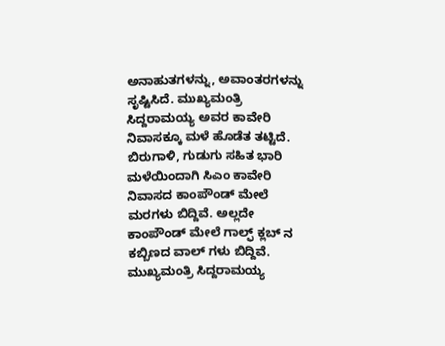ಅನಾಹುತಗಳನ್ನು, ಅವಾಂತರಗಳನ್ನು ಸೃಷ್ಟಿಸಿದೆ. ಮುಖ್ಯಮಂತ್ರಿ ಸಿದ್ದರಾಮಯ್ಯ ಅವರ ಕಾವೇರಿ ನಿವಾಸಕ್ಕೂ ಮಳೆ ಹೊಡೆತ ತಟ್ಟಿದೆ.
ಬಿರುಗಾಳಿ, ಗುಡುಗು ಸಹಿತ ಭಾರಿ ಮಳೆಯಿಂದಾಗಿ ಸಿಎಂ ಕಾವೇರಿ ನಿವಾಸದ ಕಾಂಪೌಂಡ್ ಮೇಲೆ ಮರಗಳು ಬಿದ್ದಿವೆ. ಅಲ್ಲದೇ ಕಾಂಪೌಂಡ್ ಮೇಲೆ ಗಾಲ್ಫ್ ಕ್ಲಬ್ ನ ಕಬ್ಬಿಣದ ವಾಲ್ ಗಳು ಬಿದ್ದಿವೆ. ಮುಖ್ಯಮಂತ್ರಿ ಸಿದ್ದರಾಮಯ್ಯ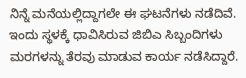ನಿನ್ನೆ ಮನೆಯಲ್ಲಿದ್ದಾಗಲೇ ಈ ಘಟನೆಗಳು ನಡೆದಿವೆ.
ಇಂದು ಸ್ಥಳಕ್ಕೆ ಧಾವಿಸಿರುವ ಜಿಬಿಎ ಸಿಬ್ಬಂದಿಗಳು ಮರಗಳನ್ನು ತೆರವು ಮಾಡುವ ಕಾರ್ಯ ನಡೆಸಿದ್ದಾರೆ.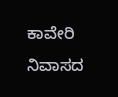ಕಾವೇರಿ ನಿವಾಸದ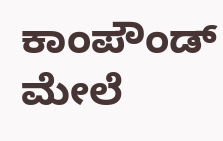ಕಾಂಪೌಂಡ್ ಮೇಲೆ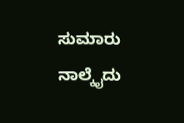ಸುಮಾರು ನಾಲ್ಕೈದು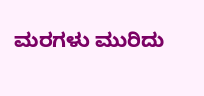ಮರಗಳು ಮುರಿದು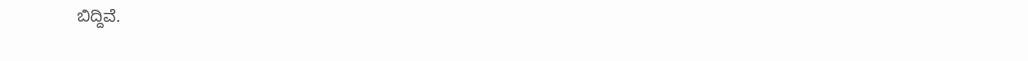ಬಿದ್ದಿವೆ.